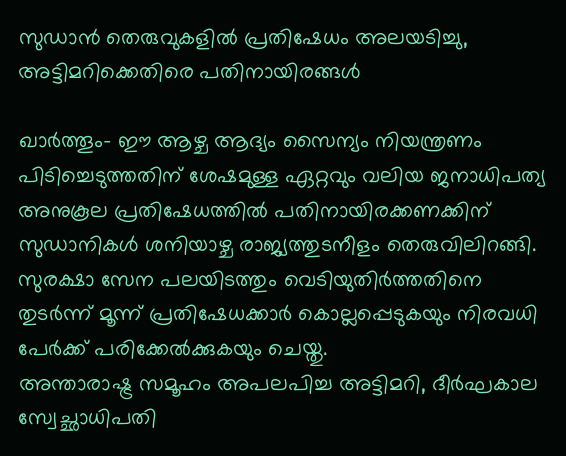സുഡാന്‍ തെരുവുകളില്‍ പ്രതിഷേധം അലയടിച്ചു, അട്ടിമറിക്കെതിരെ പതിനായിരങ്ങള്‍

ഖാര്‍ത്തൂം- ഈ ആഴ്ച ആദ്യം സൈന്യം നിയന്ത്രണം പിടിച്ചെടുത്തതിന് ശേഷമുള്ള ഏറ്റവും വലിയ ജനാധിപത്യ അനുകൂല പ്രതിഷേധത്തില്‍ പതിനായിരക്കണക്കിന് സുഡാനികള്‍ ശനിയാഴ്ച രാജ്യത്തുടനീളം തെരുവിലിറങ്ങി.
സുരക്ഷാ സേന പലയിടത്തും വെടിയുതിര്‍ത്തതിനെ തുടര്‍ന്ന് മൂന്ന് പ്രതിഷേധക്കാര്‍ കൊല്ലപ്പെടുകയും നിരവധി പേര്‍ക്ക് പരിക്കേല്‍ക്കുകയും ചെയ്തു.
അന്താരാഷ്ട്ര സമൂഹം അപലപിച്ച അട്ടിമറി, ദീര്‍ഘകാല സ്വേച്ഛാധിപതി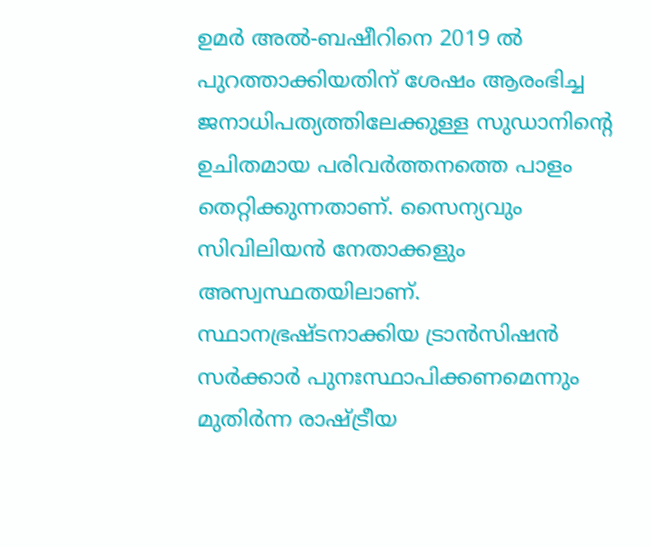ഉമര്‍ അല്‍-ബഷീറിനെ 2019 ല്‍ പുറത്താക്കിയതിന് ശേഷം ആരംഭിച്ച ജനാധിപത്യത്തിലേക്കുള്ള സുഡാനിന്റെ ഉചിതമായ പരിവര്‍ത്തനത്തെ പാളം തെറ്റിക്കുന്നതാണ്. സൈന്യവും സിവിലിയന്‍ നേതാക്കളും അസ്വസ്ഥതയിലാണ്.
സ്ഥാനഭ്രഷ്ടനാക്കിയ ട്രാന്‍സിഷന്‍ സര്‍ക്കാര്‍ പുനഃസ്ഥാപിക്കണമെന്നും മുതിര്‍ന്ന രാഷ്ട്രീയ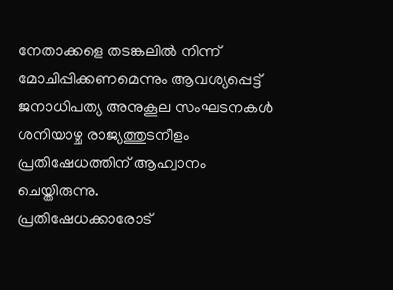നേതാക്കളെ തടങ്കലില്‍ നിന്ന് മോചിപ്പിക്കണമെന്നും ആവശ്യപ്പെട്ട് ജനാധിപത്യ അനുകൂല സംഘടനകള്‍ ശനിയാഴ്ച രാജ്യത്തുടനീളം പ്രതിഷേധത്തിന് ആഹ്വാനം ചെയ്തിരുന്നു.
പ്രതിഷേധക്കാരോട്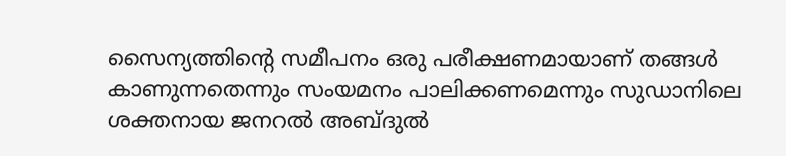സൈന്യത്തിന്റെ സമീപനം ഒരു പരീക്ഷണമായാണ് തങ്ങള്‍ കാണുന്നതെന്നും സംയമനം പാലിക്കണമെന്നും സുഡാനിലെ ശക്തനായ ജനറല്‍ അബ്ദുല്‍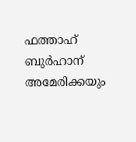ഫത്താഹ് ബുര്‍ഹാന് അമേരിക്കയും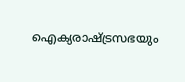ഐക്യരാഷ്ട്രസഭയും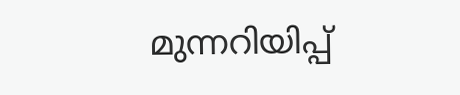മുന്നറിയിപ്പ്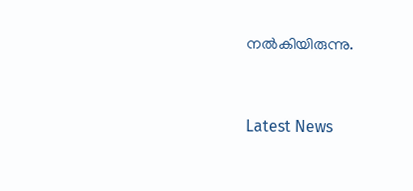നല്‍കിയിരുന്നു.



Latest News